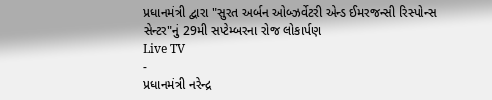પ્રધાનમંત્રી દ્વારા "સુરત અર્બન ઓબ્ઝર્વેટરી એન્ડ ઈમરજન્સી રિસ્પોન્સ સેન્ટર"નું 29મી સપ્ટેમ્બરના રોજ લોકાર્પણ
Live TV
-
પ્રધાનમંત્રી નરેન્દ્ર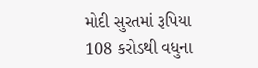મોદી સુરતમાં રૂપિયા 108 કરોડથી વધુના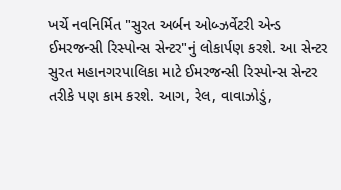ખર્ચે નવનિર્મિત "સુરત અર્બન ઓબ્ઝર્વેટરી એન્ડ ઈમરજન્સી રિસ્પોન્સ સેન્ટર"નું લોકાર્પણ કરશે. આ સેન્ટર સુરત મહાનગરપાલિકા માટે ઈમરજન્સી રિસ્પોન્સ સેન્ટર તરીકે પણ કામ કરશે. આગ, રેલ, વાવાઝોડું,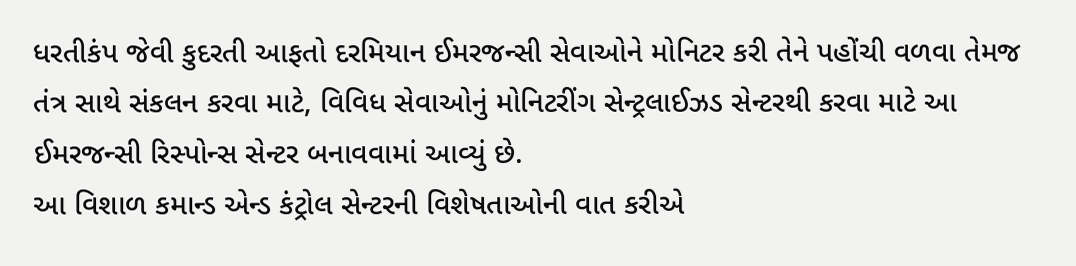ધરતીકંપ જેવી કુદરતી આફતો દરમિયાન ઈમરજન્સી સેવાઓને મોનિટર કરી તેને પહોંચી વળવા તેમજ તંત્ર સાથે સંકલન કરવા માટે, વિવિધ સેવાઓનું મોનિટરીંગ સેન્ટ્રલાઈઝડ સેન્ટરથી કરવા માટે આ ઈમરજન્સી રિસ્પોન્સ સેન્ટર બનાવવામાં આવ્યું છે.
આ વિશાળ કમાન્ડ એન્ડ કંટ્રોલ સેન્ટરની વિશેષતાઓની વાત કરીએ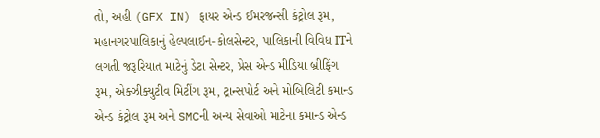તો, અહી (GFX IN) ફાયર એન્ડ ઈમરજન્સી કંટ્રોલ રૂમ, મહાનગરપાલિકાનું હેલ્પલાઈન-કોલસેન્ટર, પાલિકાની વિવિધ ITને લગતી જરૂરિયાત માટેનું ડેટા સેન્ટર, પ્રેસ એન્ડ મીડિયા બ્રીફિંગ રૂમ, એક્ઝીક્યુટીવ મિટીંગ રૂમ, ટ્રાન્સપોર્ટ અને મોબિલિટી કમાન્ડ એન્ડ કંટ્રોલ રૂમ અને SMCની અન્ય સેવાઓ માટેના કમાન્ડ એન્ડ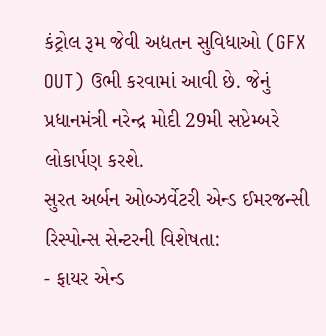કંટ્રોલ રૂમ જેવી અદ્યતન સુવિધાઓ (GFX OUT) ઉભી કરવામાં આવી છે. જેનું પ્રધાનમંત્રી નરેન્દ્ર મોદી 29મી સપ્ટેમ્બરે લોકાર્પણ કરશે.
સુરત અર્બન ઓબ્ઝર્વેટરી એન્ડ ઈમરજન્સી રિસ્પોન્સ સેન્ટરની વિશેષતા:
- ફાયર એન્ડ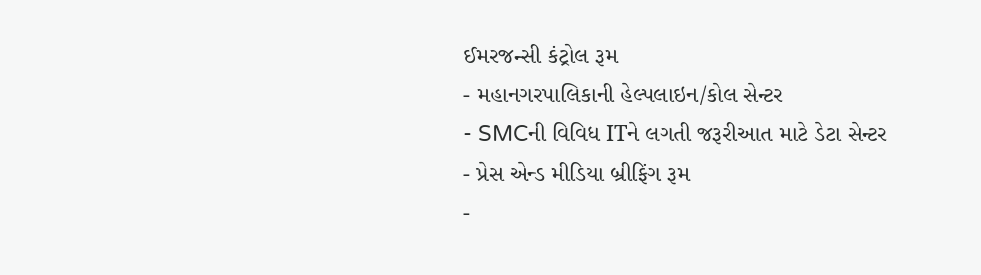ઈમરજન્સી કંટ્રોલ રૂમ
- મહાનગરપાલિકાની હેલ્પલાઇન/કોલ સેન્ટર
- SMCની વિવિધ ITને લગતી જરૂરીઆત માટે ડેટા સેન્ટર
- પ્રેસ એન્ડ મીડિયા બ્રીફિંગ રૂમ
-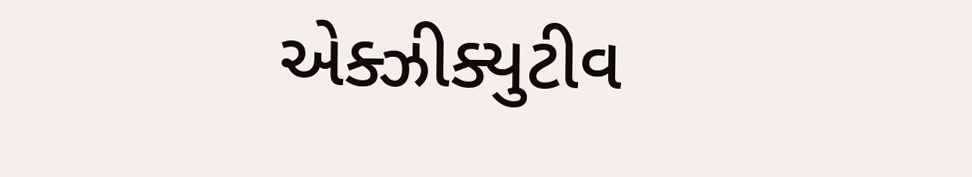એક્ઝીક્યુટીવ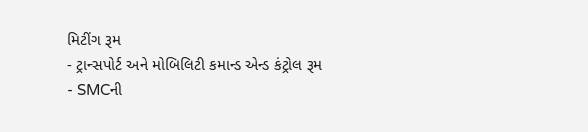મિટીંગ રૂમ
- ટ્રાન્સપોર્ટ અને મોબિલિટી કમાન્ડ એન્ડ કંટ્રોલ રૂમ
- SMCની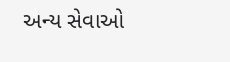અન્ય સેવાઓ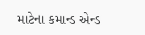માટેના કમાન્ડ એન્ડ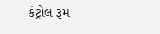કંટ્રોલ રૂમ